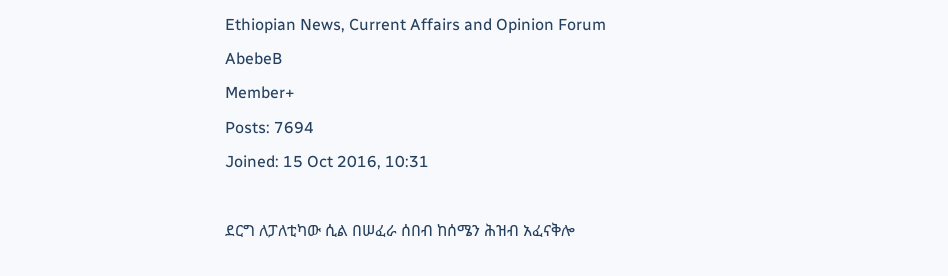Ethiopian News, Current Affairs and Opinion Forum
AbebeB
Member+
Posts: 7694
Joined: 15 Oct 2016, 10:31

ደርግ ለፓለቲካው ሲል በሠፈራ ሰበብ ከሰሜን ሕዝብ አፈናቅሎ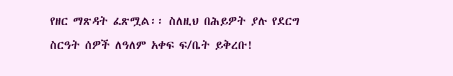የዘር ማጽዳት ፈጽሟል፡፡ ስለዚህ በሕይዎት ያሉ የደርግ ስርዓት ሰዎች ለዓለም አቀፍ ፍ/ቤት ይቅረቡ!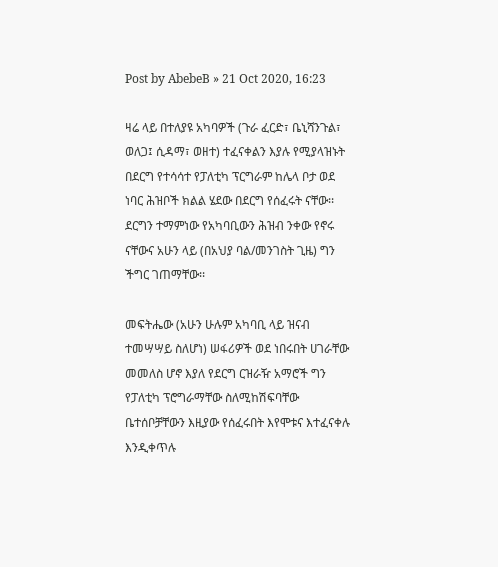Post by AbebeB » 21 Oct 2020, 16:23

ዛሬ ላይ በተለያዩ አካባዎች (ጉራ ፈርድ፣ ቤኒሻንጉል፣ ወለጋ፤ ሲዳማ፣ ወዘተ) ተፈናቀልን እያሉ የሚያላዝኑት በደርግ የተሳሳተ የፓለቲካ ፕርግራም ከሌላ ቦታ ወደ ነባር ሕዝቦች ክልል ሄደው በደርግ የሰፈሩት ናቸው፡፡ ደርግን ተማምነው የአካባቢውን ሕዝብ ንቀው የኖሩ ናቸውና አሁን ላይ (በአህያ ባል/መንገስት ጊዜ) ግን ችግር ገጠማቸው፡፡

መፍትሔው (አሁን ሁሉም አካባቢ ላይ ዝናብ ተመሣሣይ ስለሆነ) ሠፋሪዎች ወደ ነበሩበት ሀገራቸው መመለስ ሆኖ እያለ የደርግ ርዝራዥ አማሮች ግን የፓለቲካ ፕሮግራማቸው ስለሚከሽፍባቸው ቤተሰቦቻቸውን እዚያው የሰፈሩበት እየሞቱና እተፈናቀሉ እንዲቀጥሉ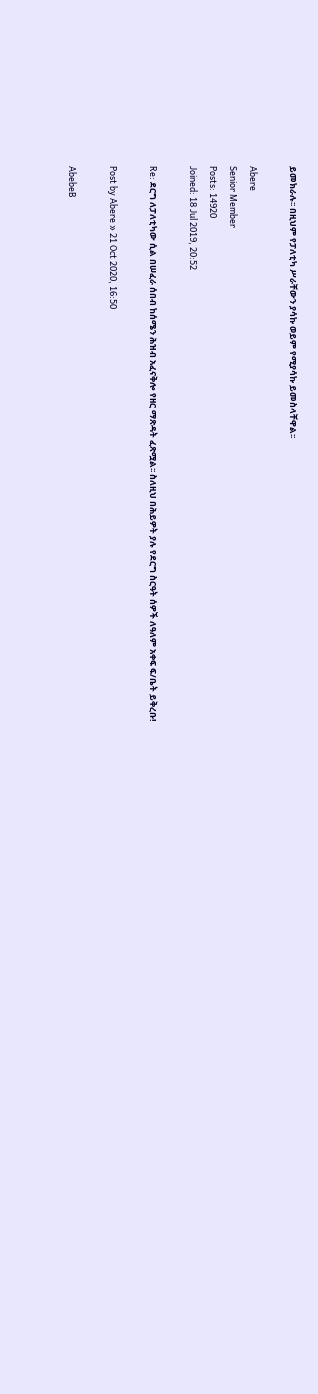ይመክራሉ፡፡ በዚህም የፓለቲካ ሥራቸውን ያሳኩ ወይም የሚያሳኩ ይመስላቸዋል፡፡

Abere
Senior Member
Posts: 14920
Joined: 18 Jul 2019, 20:52

Re: ደርግ ለፓለቲካው ሲል በሠፈራ ሰበብ ከሰሜን ሕዝብ አፈናቅሎ የዘር ማጽዳት ፈጽሟል፡፡ ስለዚህ በሕይዎት ያሉ የደርግ ስርዓት ሰዎች ለዓለም አቀፍ ፍ/ቤት ይቅረቡ!

Post by Abere » 21 Oct 2020, 16:50

AbebeB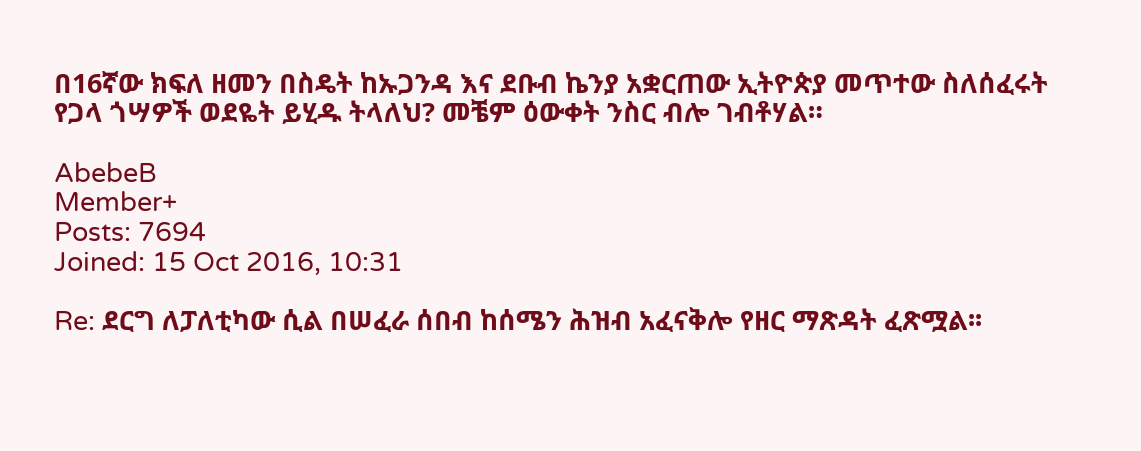በ16ኛው ክፍለ ዘመን በስዴት ከኡጋንዳ እና ደቡብ ኬንያ አቋርጠው ኢትዮጵያ መጥተው ስለሰፈሩት የጋላ ጎሣዎች ወደዬት ይሂዱ ትላለህ? መቼም ዕውቀት ንስር ብሎ ገብቶሃል።

AbebeB
Member+
Posts: 7694
Joined: 15 Oct 2016, 10:31

Re: ደርግ ለፓለቲካው ሲል በሠፈራ ሰበብ ከሰሜን ሕዝብ አፈናቅሎ የዘር ማጽዳት ፈጽሟል፡፡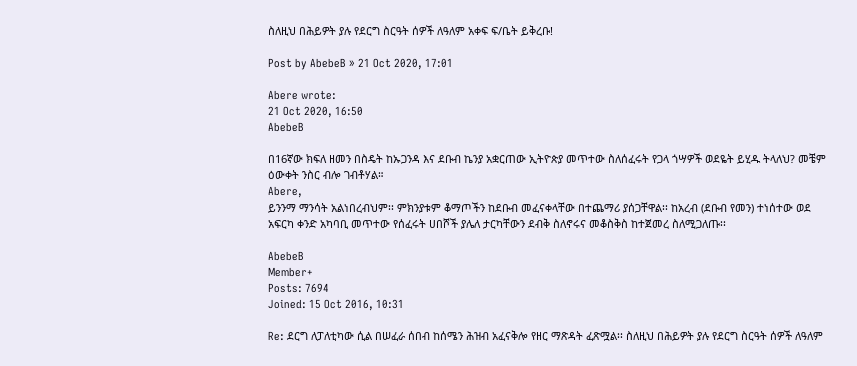ስለዚህ በሕይዎት ያሉ የደርግ ስርዓት ሰዎች ለዓለም አቀፍ ፍ/ቤት ይቅረቡ!

Post by AbebeB » 21 Oct 2020, 17:01

Abere wrote:
21 Oct 2020, 16:50
AbebeB

በ16ኛው ክፍለ ዘመን በስዴት ከኡጋንዳ እና ደቡብ ኬንያ አቋርጠው ኢትዮጵያ መጥተው ስለሰፈሩት የጋላ ጎሣዎች ወደዬት ይሂዱ ትላለህ? መቼም ዕውቀት ንስር ብሎ ገብቶሃል።
Abere,
ይንንማ ማንሳት አልነበረብህም፡፡ ምክንያቱም ቆማጦችን ከደቡብ መፈናቀላቸው በተጨማሪ ያሰጋቸዋል፡፡ ከአረብ (ደቡብ የመን) ተነሰተው ወደ አፍርካ ቀንድ አካባቢ መጥተው የሰፈሩት ሀበሾች ያሌለ ታርካቸውን ደብቅ ስለኖሩና መቆስቅስ ከተጀመረ ስለሚጋለጡ፡፡

AbebeB
Member+
Posts: 7694
Joined: 15 Oct 2016, 10:31

Re: ደርግ ለፓለቲካው ሲል በሠፈራ ሰበብ ከሰሜን ሕዝብ አፈናቅሎ የዘር ማጽዳት ፈጽሟል፡፡ ስለዚህ በሕይዎት ያሉ የደርግ ስርዓት ሰዎች ለዓለም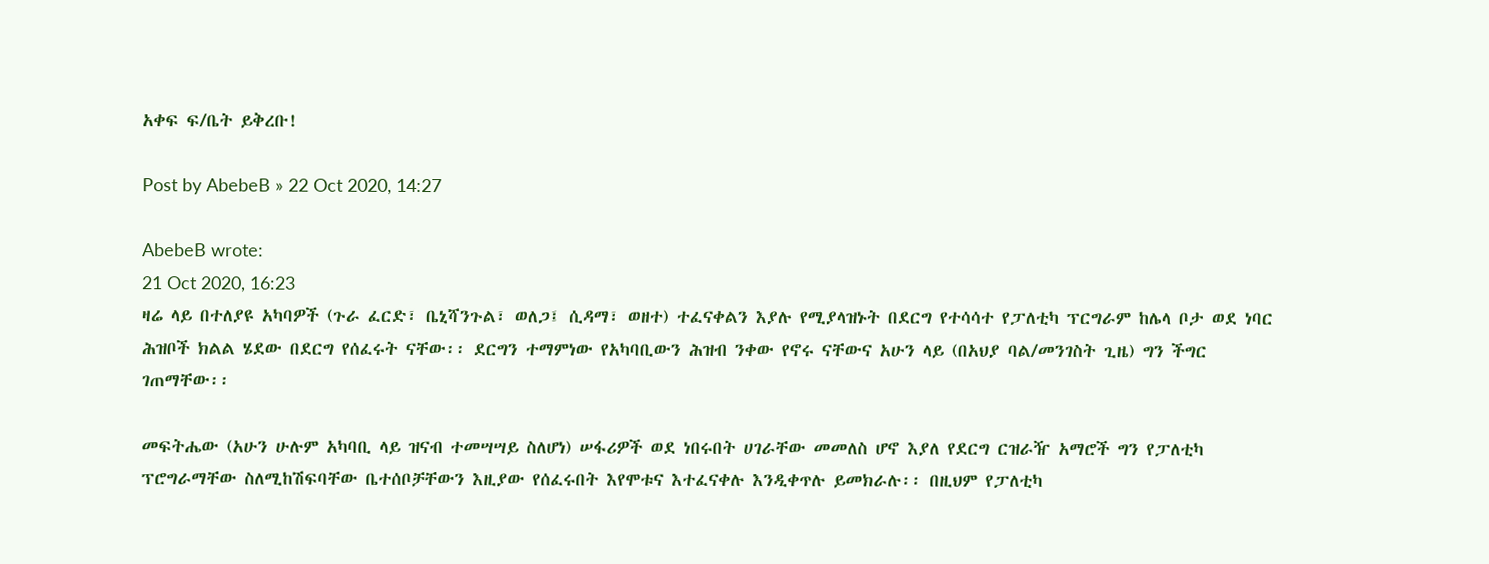አቀፍ ፍ/ቤት ይቅረቡ!

Post by AbebeB » 22 Oct 2020, 14:27

AbebeB wrote:
21 Oct 2020, 16:23
ዛሬ ላይ በተለያዩ አካባዎች (ጉራ ፈርድ፣ ቤኒሻንጉል፣ ወለጋ፤ ሲዳማ፣ ወዘተ) ተፈናቀልን እያሉ የሚያላዝኑት በደርግ የተሳሳተ የፓለቲካ ፕርግራም ከሌላ ቦታ ወደ ነባር ሕዝቦች ክልል ሄደው በደርግ የሰፈሩት ናቸው፡፡ ደርግን ተማምነው የአካባቢውን ሕዝብ ንቀው የኖሩ ናቸውና አሁን ላይ (በአህያ ባል/መንገስት ጊዜ) ግን ችግር ገጠማቸው፡፡

መፍትሔው (አሁን ሁሉም አካባቢ ላይ ዝናብ ተመሣሣይ ስለሆነ) ሠፋሪዎች ወደ ነበሩበት ሀገራቸው መመለስ ሆኖ እያለ የደርግ ርዝራዥ አማሮች ግን የፓለቲካ ፕሮግራማቸው ስለሚከሽፍባቸው ቤተሰቦቻቸውን እዚያው የሰፈሩበት እየሞቱና እተፈናቀሉ እንዲቀጥሉ ይመክራሉ፡፡ በዚህም የፓለቲካ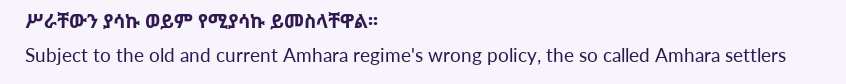ሥራቸውን ያሳኩ ወይም የሚያሳኩ ይመስላቸዋል፡፡
Subject to the old and current Amhara regime's wrong policy, the so called Amhara settlers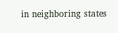in neighboring states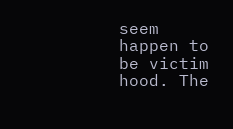seem happen to be victim hood. The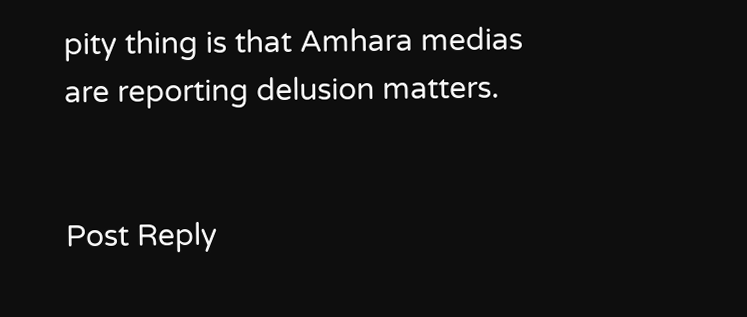pity thing is that Amhara medias are reporting delusion matters.


Post Reply